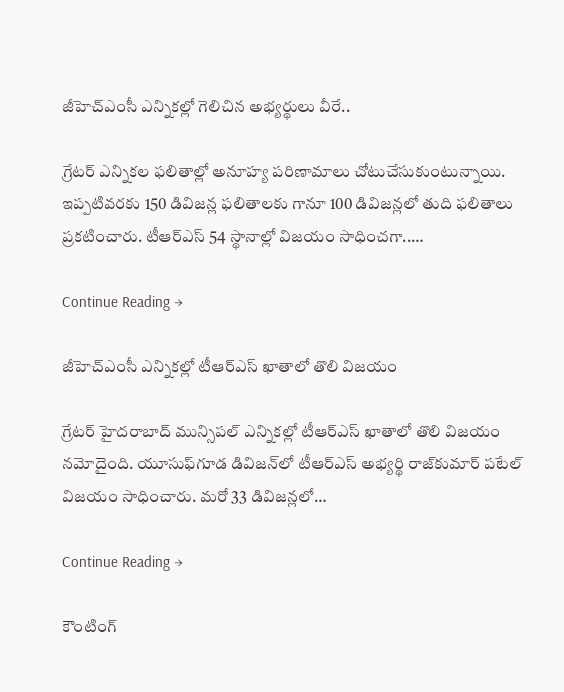జీహెచ్ఎంసీ ఎన్నికల్లో గెలిచిన అభ్యర్థులు వీరే..

గ్రేటర్‌ ఎన్నికల ఫలితాల్లో అనూహ్య పరిణామాలు చోటుచేసుకుంటున్నాయి. ఇప్పటివరకు 150 డివిజన్ల ఫలితాలకు గానూ 100 డివిజన్లలో తుది ఫలితాలు ప్రకటించారు. టీఆర్‌ఎస్‌ 54 స్థానాల్లో విజయం సాధించగా..…

Continue Reading →

జీహెచ్ఎంసీ ఎన్నికల్లో టీఆర్ఎస్ ఖాతాలో తొలి విజ‌యం

గ‌్రేట‌ర్ హైద‌రాబాద్ మున్సిప‌ల్ ఎన్నిక‌ల్లో టీఆర్ఎస్ ఖాతాలో తొలి విజ‌యం న‌మోదైంది. యూసుఫ్‌గూడ డివిజ‌న్‌లో టీఆర్ఎస్ అభ్య‌ర్థి రాజ్‌కుమార్ ప‌టేల్ విజ‌యం సాధించారు. మ‌రో 33 డివిజ‌న్ల‌లో…

Continue Reading →

కౌంటింగ్‌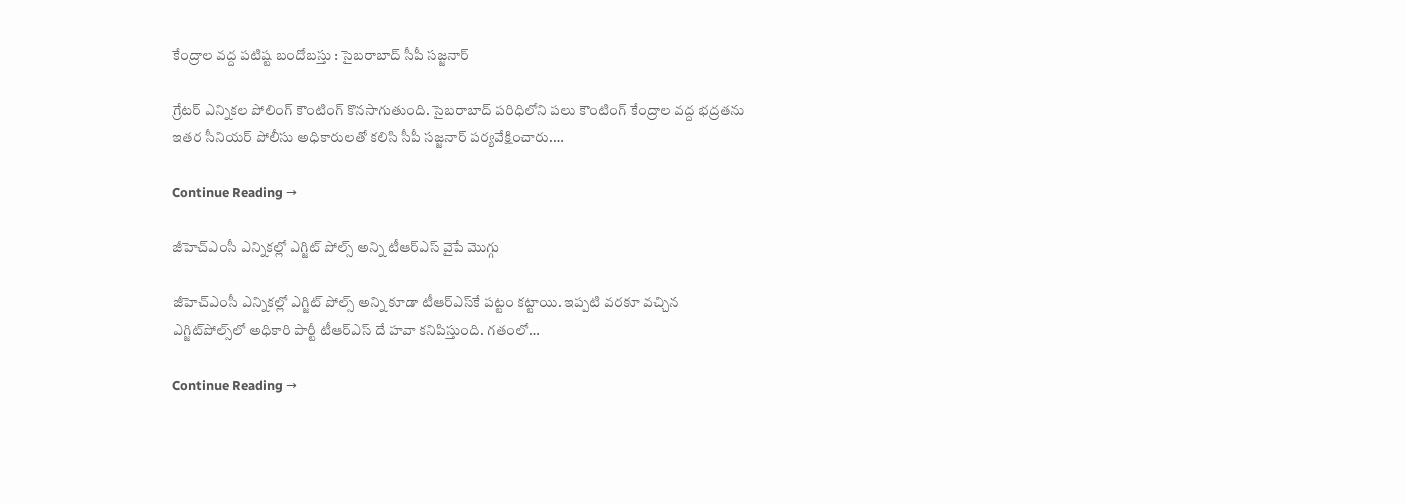కేంద్రాల వద్ద పటిష్ట బందోబస్తు : సైబరాబాద్‌ సీపీ సజ్జనార్‌

గ్రేటర్‌ ఎన్నికల పోలింగ్‌ కౌంటింగ్‌ కొనసాగుతుంది. సైబరాబాద్‌ పరిధిలోని పలు కౌంటింగ్‌ కేంద్రాల వద్ద భద్రతను ఇతర సీనియర్‌ పోలీసు అధికారులతో కలిసి సీపీ సజ్జనార్‌ పర్యవేక్షించారు.…

Continue Reading →

జీహెచ్ఎంసీ ఎన్నికల్లో ఎగ్జిట్‌ పోల్స్‌ అన్ని టీఆర్‌ఎస్‌ వైపే మొగ్గు

జీహెచ్ఎంసీ‌ ఎన్నికల్లో ఎగ్జిట్‌ పోల్స్‌ అన్ని కూడా టీఆర్‌ఎస్‌కే పట్టం కట్టాయి. ఇప‍్పటి వరకూ వచ్చిన ఎగ్జిట్‌పోల్స్‌లో అధికారి పార్టీ టీఆర్ఎస్ దే హవా కనిపిస్తుంది. గతంలో…

Continue Reading →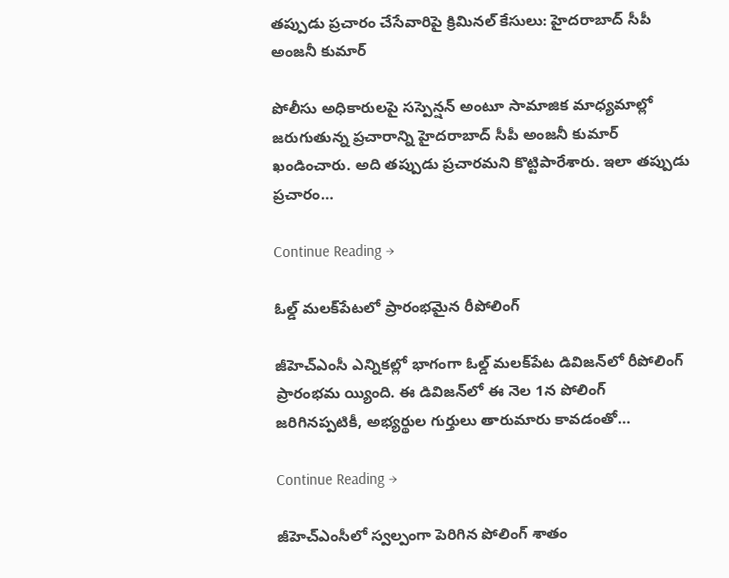తప్పుడు ప్రచారం చేసేవారిపై క్రిమినల్‌ కేసులు: హైదరాబాద్‌ సీపీ అంజనీ కుమార్

పోలీసు అధికారులపై సస్పెన్షన్‌ అంటూ సామాజిక మాధ్యమాల్లో జరుగుతున్న ప్రచారాన్ని హైదరాబాద్‌ సీపీ అంజనీ కుమార్‌ ఖండించారు. అది తప్పుడు ప్రచారమని కొట్టిపారేశారు. ఇలా తప్పుడు ప్రచారం…

Continue Reading →

ఓల్డ్‌ మలక్‌పేటలో ప్రారంభమైన రీపోలింగ్‌

జీహెచ్‌ఎంసీ ఎన్నికల్లో భాగంగా ఓల్డ్‌ మలక్‌పేట డివిజన్‌లో రీపోలింగ్‌ ప్రారంభమ య్యింది. ఈ డివిజన్‌లో ఈ నెల 1న పోలింగ్‌ జరిగినప్పటికీ, అభ్యర్థుల గుర్తులు తారుమారు కావడంతో…

Continue Reading →

జీహెచ్‌ఎంసీలో స్వల్పంగా పెరిగిన పోలింగ్‌ శాతం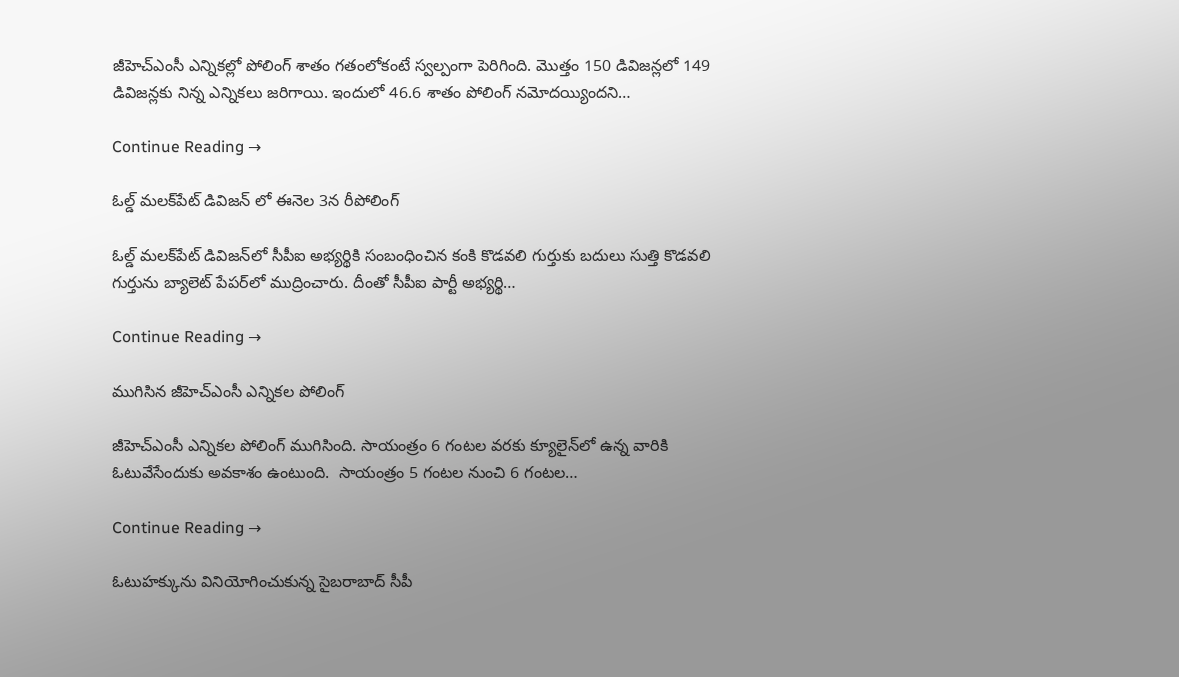జీహెచ్‌ఎంసీ ఎన్నికల్లో పోలింగ్‌ శాతం గతంలోకంటే స్వల్పంగా పెరిగింది. మొత్తం 150 డివిజన్లలో 149 డివిజన్లకు నిన్న ఎన్నికలు జరిగాయి. ఇందులో 46.6 శాతం పోలింగ్‌ నమోదయ్యిందని…

Continue Reading →

ఓల్డ్‌ మలక్‌పేట్‌ డివిజన్‌ లో ఈనెల 3న రీపోలింగ్‌

ఓల్డ్‌ మలక్‌పేట్‌ డివిజన్‌లో సీపీఐ అభ్యర్థికి సంబంధించిన కంకి కొడవలి గుర్తుకు బదులు సుత్తి కొడవలి గుర్తును బ్యాలెట్‌ పేపర్‌లో ముద్రించారు. దీంతో సీపీఐ పార్టీ అభ్యర్థి…

Continue Reading →

ముగిసిన జీహెచ్‌ఎంసీ ఎన్నికల పోలింగ్‌

జీహెచ్‌ఎంసీ ఎన్నికల పోలింగ్ ముగిసింది. సాయంత్రం 6 గంటల వరకు క్యూలైన్‌లో ఉన్న వారికి ఓటువేసేందుకు అవకాశం ఉంటుంది.  సాయంత్రం 5 గంటల నుంచి 6 గంటల…

Continue Reading →

ఓటుహక్కును వినియోగించుకున్న సైబరాబాద్‌ సీపీ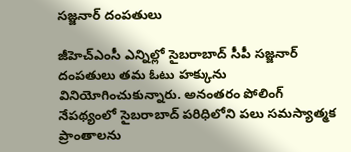సజ్జనార్‌ దంపతులు

జీహెచ్‌ఎంసీ ఎన్నిల్లో సైబరాబాద్‌ సీపీ సజ్జనార్‌ దంపతులు తమ ఓటు హక్కును వినియోగించుకున్నారు. అనంతరం పోలింగ్‌ నేపథ్యంలో సైబరాబాద్‌ పరిధిలోని పలు సమస్యాత్మక ప్రాంతాలను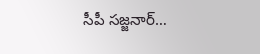సీపీ సజ్జనార్‌…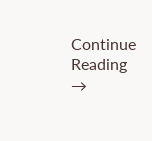Continue Reading →